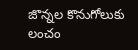జొన్నల కొనుగోలుకు లంచం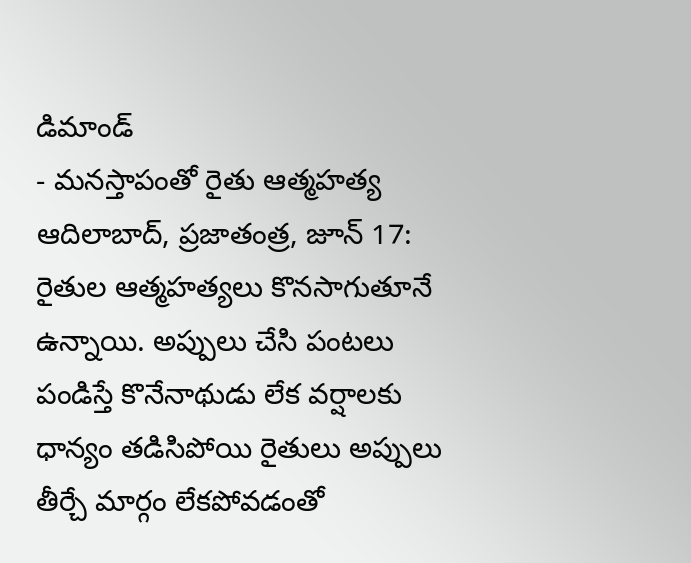డిమాండ్
- మనస్తాపంతో రైతు ఆత్మహత్య ఆదిలాబాద్, ప్రజాతంత్ర, జూన్ 17: రైతుల ఆత్మహత్యలు కొనసాగుతూనే ఉన్నాయి. అప్పులు చేసి పంటలు పండిస్తే కొనేనాథుడు లేక వర్షాలకు ధాన్యం తడిసిపోయి రైతులు అప్పులు తీర్చే మార్గం లేకపోవడంతో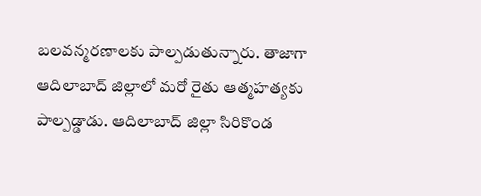బలవన్మరణాలకు పాల్పడుతున్నారు. తాజాగా ఆదిలాబాద్ జిల్లాలో మరో రైతు ఆత్మహత్యకు పాల్పడ్డాడు. ఆదిలాబాద్ జిల్లా సిరికొండ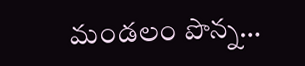మండలం పొన్న…